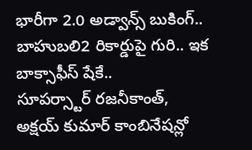భారీగా 2.0 అడ్వాన్స్ బుకింగ్.. బాహుబలి2 రికార్డుపై గురి.. ఇక బాక్సాఫీస్ షేకే..
సూపర్స్టార్ రజనీకాంత్, అక్షయ్ కుమార్ కాంబినేషన్లో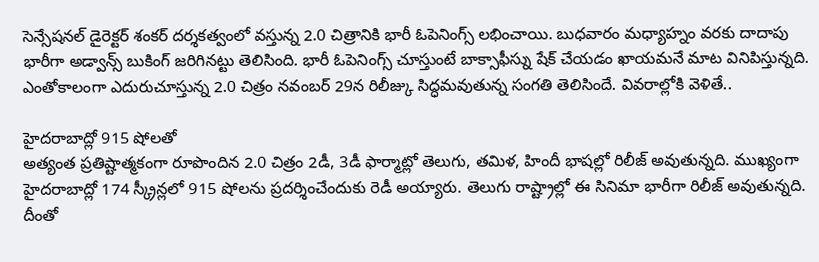సెన్సేషనల్ డైరెక్టర్ శంకర్ దర్శకత్వంలో వస్తున్న 2.0 చిత్రానికి భారీ ఓపెనింగ్స్ లభించాయి. బుధవారం మధ్యాహ్నం వరకు దాదాపు భారీగా అడ్వాన్స్ బుకింగ్ జరిగినట్టు తెలిసింది. భారీ ఓపెనింగ్స్ చూస్తుంటే బాక్సాఫీస్ను షేక్ చేయడం ఖాయమనే మాట వినిపిస్తున్నది. ఎంతోకాలంగా ఎదురుచూస్తున్న 2.0 చిత్రం నవంబర్ 29న రిలీజ్కు సిద్ధమవుతున్న సంగతి తెలిసిందే. వివరాల్లోకి వెళితే..

హైదరాబాద్లో 915 షోలతో
అత్యంత ప్రతిష్టాత్మకంగా రూపొందిన 2.0 చిత్రం 2డీ, 3డీ ఫార్మాట్లో తెలుగు, తమిళ, హిందీ భాషల్లో రిలీజ్ అవుతున్నది. ముఖ్యంగా హైదరాబాద్లో 174 స్క్రీన్లలో 915 షోలను ప్రదర్శించేందుకు రెడీ అయ్యారు. తెలుగు రాష్ట్రాల్లో ఈ సినిమా భారీగా రిలీజ్ అవుతున్నది. దీంతో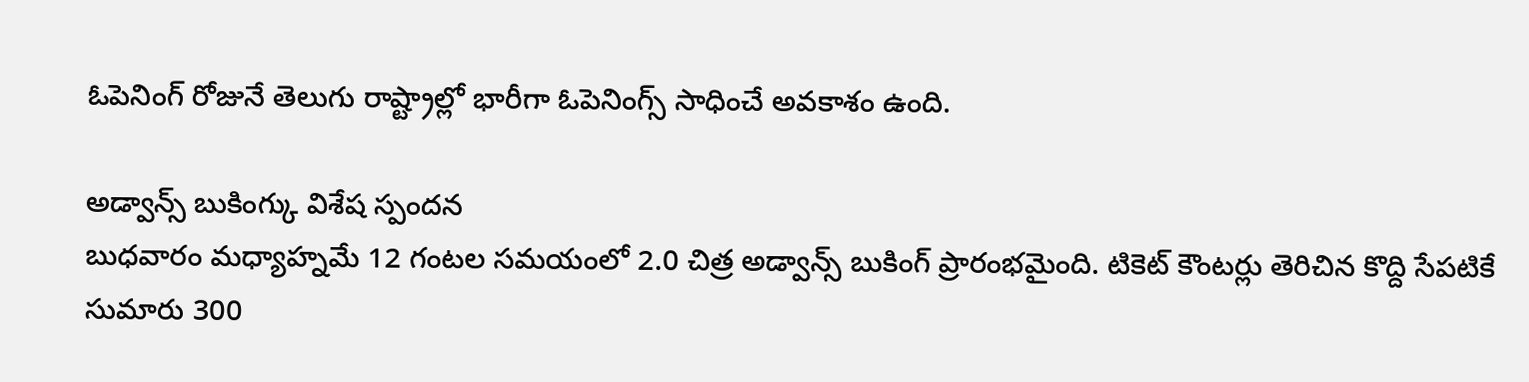ఓపెనింగ్ రోజునే తెలుగు రాష్ట్రాల్లో భారీగా ఓపెనింగ్స్ సాధించే అవకాశం ఉంది.

అడ్వాన్స్ బుకింగ్కు విశేష స్పందన
బుధవారం మధ్యాహ్నమే 12 గంటల సమయంలో 2.0 చిత్ర అడ్వాన్స్ బుకింగ్ ప్రారంభమైంది. టికెట్ కౌంటర్లు తెరిచిన కొద్ది సేపటికే సుమారు 300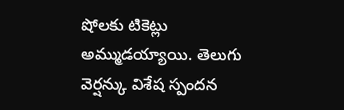షోలకు టికెట్లు అమ్ముడయ్యాయి. తెలుగు వెర్షన్కు విశేష స్పందన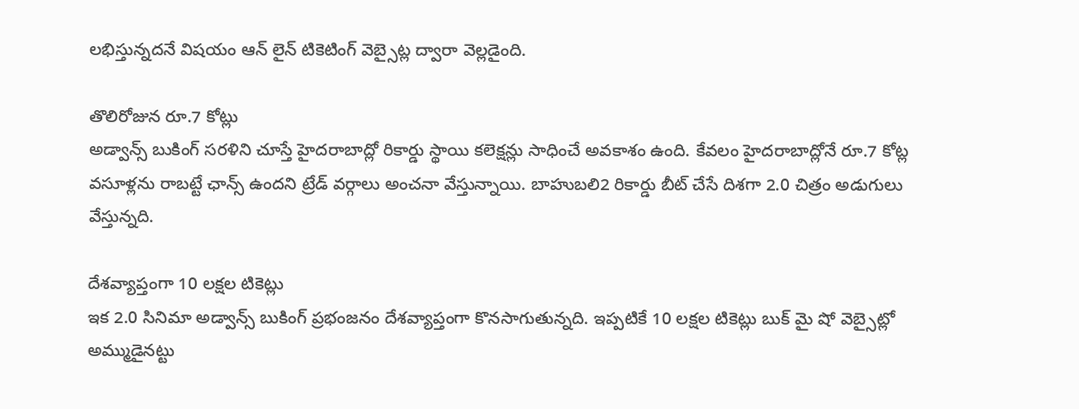లభిస్తున్నదనే విషయం ఆన్ లైన్ టికెటింగ్ వెబ్సైట్ల ద్వారా వెల్లడైంది.

తొలిరోజున రూ.7 కోట్లు
అడ్వాన్స్ బుకింగ్ సరళిని చూస్తే హైదరాబాద్లో రికార్డు స్థాయి కలెక్షన్లు సాధించే అవకాశం ఉంది. కేవలం హైదరాబాద్లోనే రూ.7 కోట్ల వసూళ్లను రాబట్టే ఛాన్స్ ఉందని ట్రేడ్ వర్గాలు అంచనా వేస్తున్నాయి. బాహుబలి2 రికార్డు బీట్ చేసే దిశగా 2.0 చిత్రం అడుగులు వేస్తున్నది.

దేశవ్యాప్తంగా 10 లక్షల టికెట్లు
ఇక 2.0 సినిమా అడ్వాన్స్ బుకింగ్ ప్రభంజనం దేశవ్యాప్తంగా కొనసాగుతున్నది. ఇప్పటికే 10 లక్షల టికెట్లు బుక్ మై షో వెబ్సైట్లో అమ్ముడైనట్టు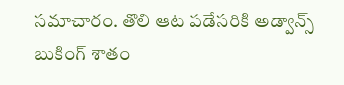సమాచారం. తొలి ఆట పడేసరికి అడ్వాన్స్ బుకింగ్ శాతం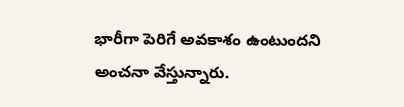భారీగా పెరిగే అవకాశం ఉంటుందని అంచనా వేస్తున్నారు.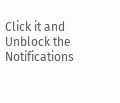Click it and Unblock the Notifications